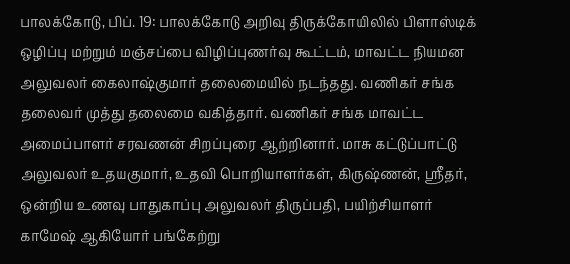பாலக்கோடு, பிப். 19: பாலக்கோடு அறிவு திருக்கோயிலில் பிளாஸ்டிக் ஒழிப்பு மற்றும் மஞ்சப்பை விழிப்புணர்வு கூட்டம், மாவட்ட நியமன அலுவலர் கைலாஷ்குமார் தலைமையில் நடந்தது. வணிகர் சங்க தலைவர் முத்து தலைமை வகித்தார். வணிகர் சங்க மாவட்ட அமைப்பாளர் சரவணன் சிறப்புரை ஆற்றினார். மாசு கட்டுப்பாட்டு அலுவலர் உதயகுமார், உதவி பொறியாளர்கள், கிருஷ்ணன், ஸ்ரீதர், ஒன்றிய உணவு பாதுகாப்பு அலுவலர் திருப்பதி, பயிற்சியாளர் காமேஷ் ஆகியோர் பங்கேற்று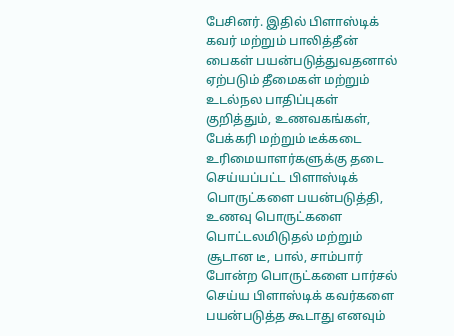பேசினர். இதில் பிளாஸ்டிக் கவர் மற்றும் பாலித்தீன் பைகள் பயன்படுத்துவதனால் ஏற்படும் தீமைகள் மற்றும் உடல்நல பாதிப்புகள் குறித்தும், உணவகங்கள், பேக்கரி மற்றும் டீக்கடை உரிமையாளர்களுக்கு தடை செய்யப்பட்ட பிளாஸ்டிக் பொருட்களை பயன்படுத்தி, உணவு பொருட்களை பொட்டலமிடுதல் மற்றும் சூடான டீ, பால், சாம்பார் போன்ற பொருட்களை பார்சல் செய்ய பிளாஸ்டிக் கவர்களை பயன்படுத்த கூடாது எனவும்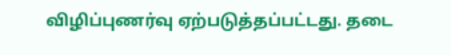விழிப்புணர்வு ஏற்படுத்தப்பட்டது. தடை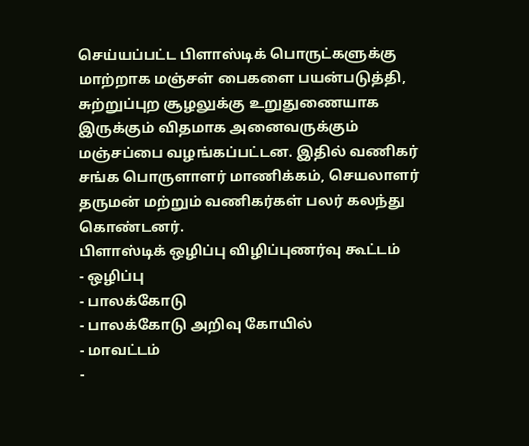செய்யப்பட்ட பிளாஸ்டிக் பொருட்களுக்கு மாற்றாக மஞ்சள் பைகளை பயன்படுத்தி, சுற்றுப்புற சூழலுக்கு உறுதுணையாக இருக்கும் விதமாக அனைவருக்கும் மஞ்சப்பை வழங்கப்பட்டன. இதில் வணிகர் சங்க பொருளாளர் மாணிக்கம், செயலாளர் தருமன் மற்றும் வணிகர்கள் பலர் கலந்து கொண்டனர்.
பிளாஸ்டிக் ஒழிப்பு விழிப்புணர்வு கூட்டம்
- ஒழிப்பு
- பாலக்கோடு
- பாலக்கோடு அறிவு கோயில்
- மாவட்டம்
-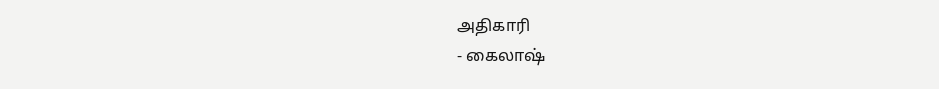அதிகாரி
- கைலாஷ்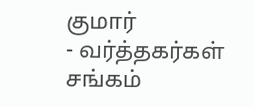குமார்
- வர்த்தகர்கள் சங்கம்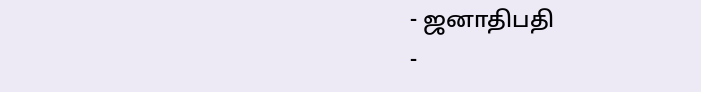- ஜனாதிபதி
-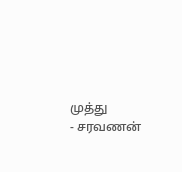முத்து
- சரவணன்